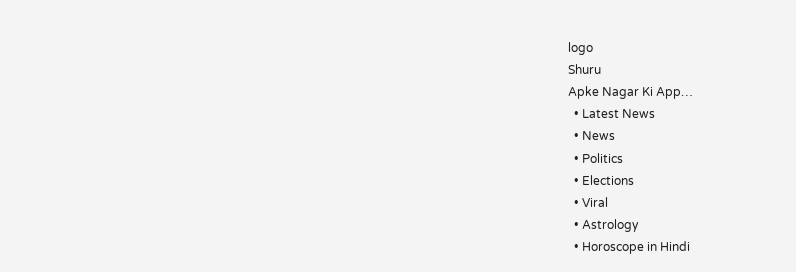logo
Shuru
Apke Nagar Ki App…
  • Latest News
  • News
  • Politics
  • Elections
  • Viral
  • Astrology
  • Horoscope in Hindi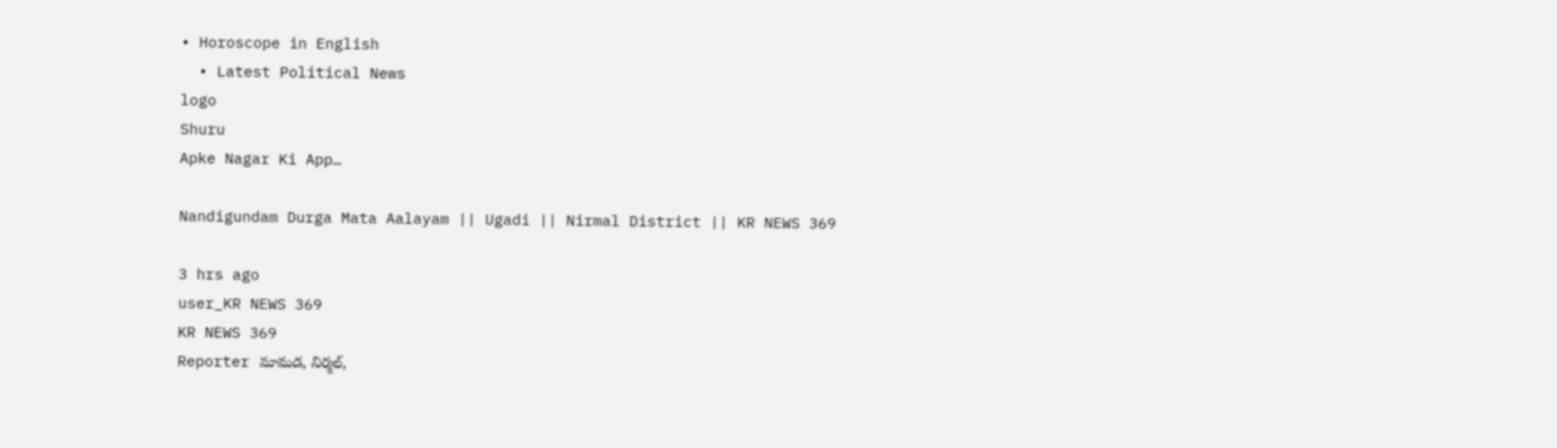• Horoscope in English
  • Latest Political News
logo
Shuru
Apke Nagar Ki App…

Nandigundam Durga Mata Aalayam || Ugadi || Nirmal District || KR NEWS 369

3 hrs ago
user_KR NEWS 369
KR NEWS 369
Reporter మామడ, నిర్మల్,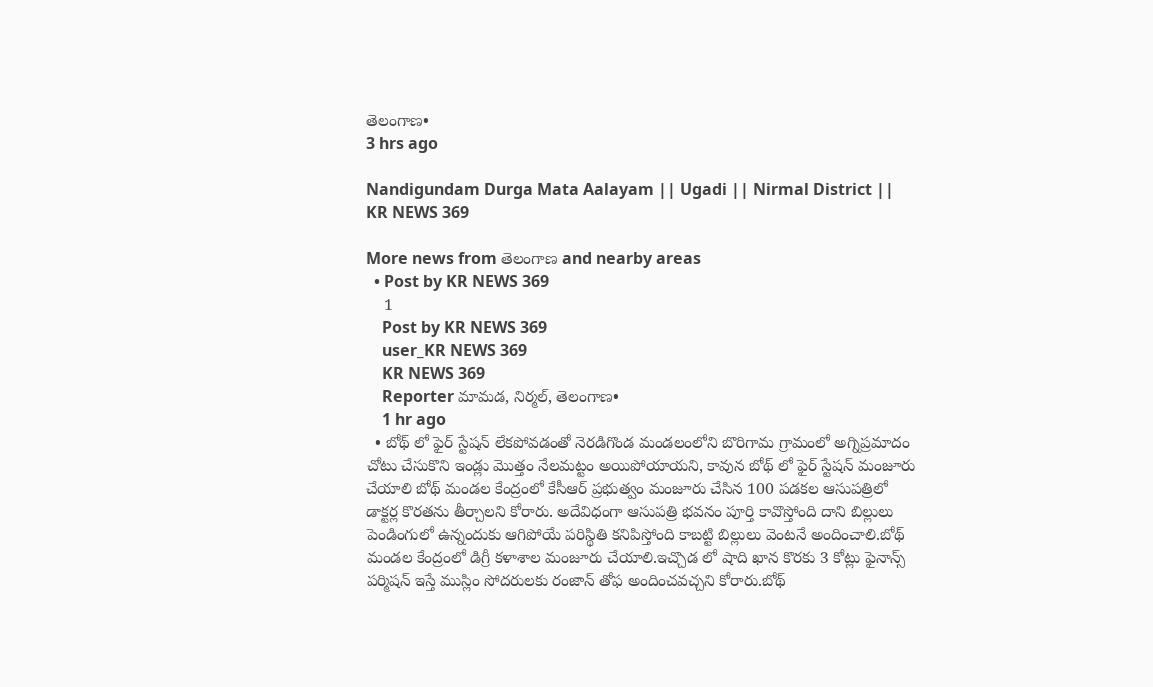తెలంగాణ•
3 hrs ago

Nandigundam Durga Mata Aalayam || Ugadi || Nirmal District || KR NEWS 369

More news from తెలంగాణ and nearby areas
  • Post by KR NEWS 369
    1
    Post by KR NEWS 369
    user_KR NEWS 369
    KR NEWS 369
    Reporter మామడ, నిర్మల్, తెలంగాణ•
    1 hr ago
  • బోథ్ లో ఫైర్ స్టేషన్ లేకపోవడంతో నెరడిగొండ మండలంలోని బొరిగామ గ్రామంలో అగ్నిప్రమాదం చోటు చేసుకొని ఇండ్లు మొత్తం నేలమట్టం అయిపోయాయని, కావున బోథ్ లో ఫైర్ స్టేషన్ మంజూరు చేయాలి బోథ్ మండల కేంద్రంలో కేసీఆర్ ప్రభుత్వం మంజూరు చేసిన 100 పడకల ఆసుపత్రిలో డాక్టర్ల కొరతను తీర్చాలని కోరారు. అదేవిధంగా ఆసుపత్రి భవనం పూర్తి కావొస్తోంది దాని బిల్లులు పెండింగులో ఉన్నందుకు ఆగిపోయే పరిస్థితి కనిపిస్తోంది కాబట్టి బిల్లులు వెంటనే అందించాలి.బోథ్ మండల కేంద్రంలో డిగ్రీ కళాశాల మంజూరు చేయాలి.ఇచ్చొడ లో షాది ఖాన కొరకు 3 కోట్లు ఫైనాన్స్ పర్మిషన్ ఇస్తే ముస్లిం సోదరులకు రంజాన్ తోఫ అందించవచ్చని కోరారు.బోథ్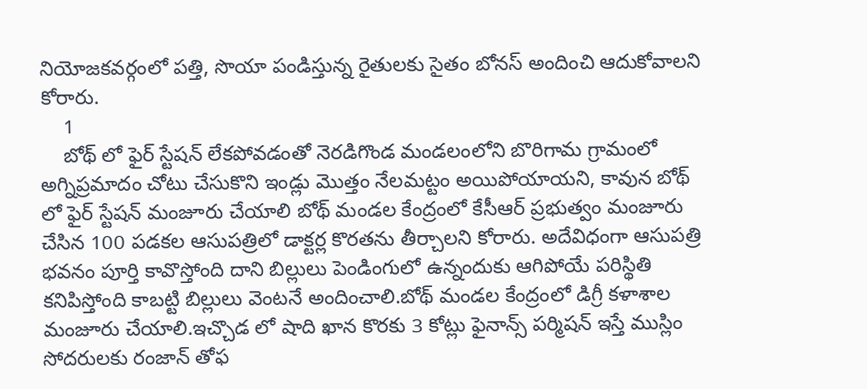నియోజకవర్గంలో పత్తి, సొయా పండిస్తున్న రైతులకు సైతం బోనస్ అందించి ఆదుకోవాలని కోరారు.
    1
    బోథ్ లో ఫైర్ స్టేషన్ లేకపోవడంతో నెరడిగొండ మండలంలోని బొరిగామ గ్రామంలో అగ్నిప్రమాదం చోటు చేసుకొని ఇండ్లు మొత్తం నేలమట్టం అయిపోయాయని, కావున బోథ్ లో ఫైర్ స్టేషన్ మంజూరు చేయాలి బోథ్ మండల కేంద్రంలో కేసీఆర్ ప్రభుత్వం మంజూరు చేసిన 100 పడకల ఆసుపత్రిలో డాక్టర్ల కొరతను తీర్చాలని కోరారు. అదేవిధంగా ఆసుపత్రి భవనం పూర్తి కావొస్తోంది దాని బిల్లులు పెండింగులో ఉన్నందుకు ఆగిపోయే పరిస్థితి కనిపిస్తోంది కాబట్టి బిల్లులు వెంటనే అందించాలి.బోథ్ మండల కేంద్రంలో డిగ్రీ కళాశాల మంజూరు చేయాలి.ఇచ్చొడ లో షాది ఖాన కొరకు 3 కోట్లు ఫైనాన్స్ పర్మిషన్ ఇస్తే ముస్లిం సోదరులకు రంజాన్ తోఫ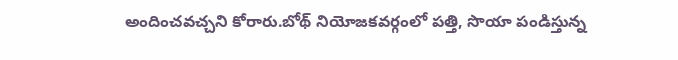అందించవచ్చని కోరారు.బోథ్ నియోజకవర్గంలో పత్తి, సొయా పండిస్తున్న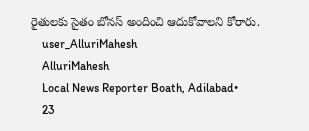రైతులకు సైతం బోనస్ అందించి ఆదుకోవాలని కోరారు.
    user_AlluriMahesh
    AlluriMahesh
    Local News Reporter Boath, Adilabad•
    23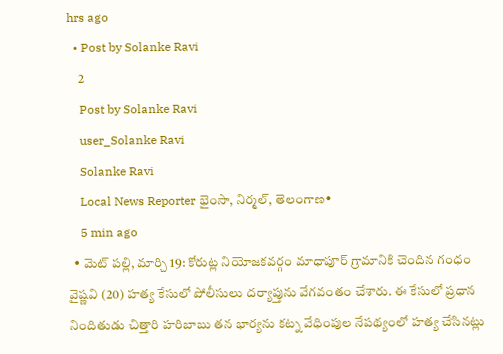hrs ago
  • Post by Solanke Ravi
    2
    Post by Solanke Ravi
    user_Solanke Ravi
    Solanke Ravi
    Local News Reporter భైంసా, నిర్మల్, తెలంగాణ•
    5 min ago
  • మెట్‌ పల్లి, మార్చి 19: కోరుట్ల నియోజకవర్గం మాధాపూర్ గ్రామానికి చెందిన గంధం వైష్ణవి (20) హత్య కేసులో పోలీసులు దర్యాప్తును వేగవంతం చేశారు. ఈ కేసులో ప్రధాన నిందితుడు చిత్తారి హరిబాబు తన భార్యను కట్న వేధింపుల నేపథ్యంలో హత్య చేసినట్లు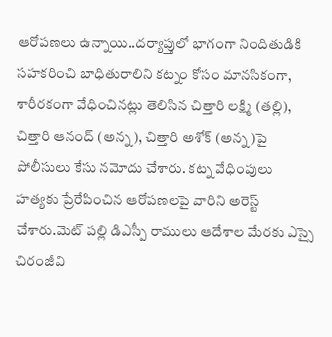ఆరోపణలు ఉన్నాయి..దర్యాప్తులో భాగంగా నిందితుడికి సహకరించి బాధితురాలిని కట్నం కోసం మానసికంగా, శారీరకంగా వేధించినట్లు తెలిసిన చిత్తారి లక్ష్మి (తల్లి), చిత్తారి ఆనంద్ (అన్న), చిత్తారి అశోక్ (అన్న)పై పోలీసులు కేసు నమోదు చేశారు. కట్న వేధింపులు హత్యకు ప్రేరేపించిన ఆరోపణలపై వారిని అరెస్ట్ చేశారు.మెట్‌ పల్లి డిఎస్పీ రాములు ఆదేశాల మేరకు ఎస్సై చిరంజీవి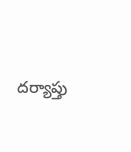దర్యాప్తు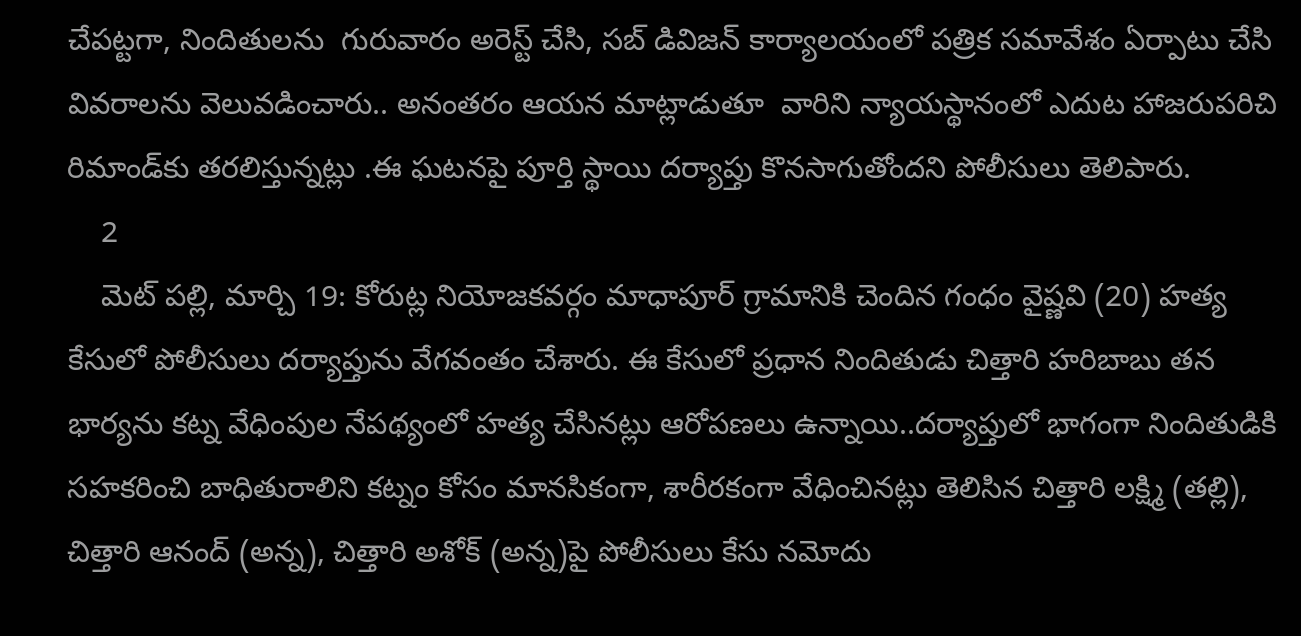చేపట్టగా, నిందితులను  గురువారం అరెస్ట్ చేసి, సబ్ డివిజన్ కార్యాలయంలో పత్రిక సమావేశం ఏర్పాటు చేసి వివరాలను వెలువడించారు.. అనంతరం ఆయన మాట్లాడుతూ  వారిని న్యాయస్థానంలో ఎదుట హాజరుపరిచి రిమాండ్‌కు తరలిస్తున్నట్లు .ఈ ఘటనపై పూర్తి స్థాయి దర్యాప్తు కొనసాగుతోందని పోలీసులు తెలిపారు.
    2
    మెట్‌ పల్లి, మార్చి 19: కోరుట్ల నియోజకవర్గం మాధాపూర్ గ్రామానికి చెందిన గంధం వైష్ణవి (20) హత్య కేసులో పోలీసులు దర్యాప్తును వేగవంతం చేశారు. ఈ కేసులో ప్రధాన నిందితుడు చిత్తారి హరిబాబు తన భార్యను కట్న వేధింపుల నేపథ్యంలో హత్య చేసినట్లు ఆరోపణలు ఉన్నాయి..దర్యాప్తులో భాగంగా నిందితుడికి సహకరించి బాధితురాలిని కట్నం కోసం మానసికంగా, శారీరకంగా వేధించినట్లు తెలిసిన చిత్తారి లక్ష్మి (తల్లి), చిత్తారి ఆనంద్ (అన్న), చిత్తారి అశోక్ (అన్న)పై పోలీసులు కేసు నమోదు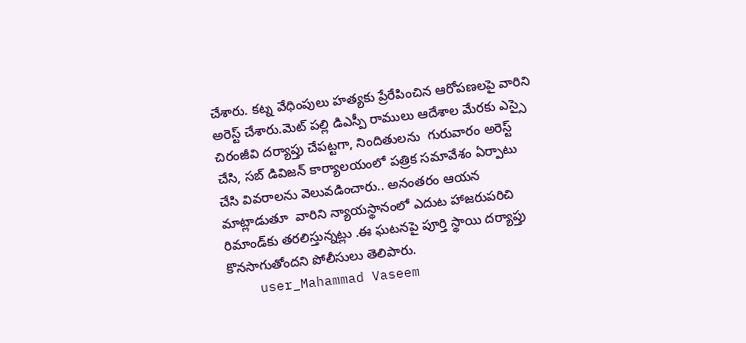చేశారు. కట్న వేధింపులు హత్యకు ప్రేరేపించిన ఆరోపణలపై వారిని అరెస్ట్ చేశారు.మెట్‌ పల్లి డిఎస్పీ రాములు ఆదేశాల మేరకు ఎస్సై చిరంజీవి దర్యాప్తు చేపట్టగా, నిందితులను  గురువారం అరెస్ట్ చేసి, సబ్ డివిజన్ కార్యాలయంలో పత్రిక సమావేశం ఏర్పాటు చేసి వివరాలను వెలువడించారు.. అనంతరం ఆయన మాట్లాడుతూ  వారిని న్యాయస్థానంలో ఎదుట హాజరుపరిచి రిమాండ్‌కు తరలిస్తున్నట్లు .ఈ ఘటనపై పూర్తి స్థాయి దర్యాప్తు కొనసాగుతోందని పోలీసులు తెలిపారు.
    user_Mahammad Vaseem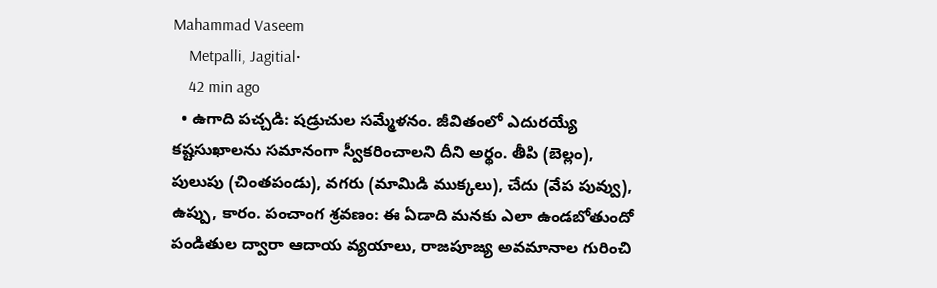Mahammad Vaseem
    Metpalli, Jagitial•
    42 min ago
  • ఉగాది పచ్చడి: షడ్రుచుల సమ్మేళనం. జీవితంలో ఎదురయ్యే కష్టసుఖాలను సమానంగా స్వీకరించాలని దీని అర్థం. తీపి (బెల్లం), పులుపు (చింతపండు), వగరు (మామిడి ముక్కలు), చేదు (వేప పువ్వు), ఉప్పు, కారం. పంచాంగ శ్రవణం: ఈ ఏడాది మనకు ఎలా ఉండబోతుందో పండితుల ద్వారా ఆదాయ వ్యయాలు, రాజపూజ్య అవమానాల గురించి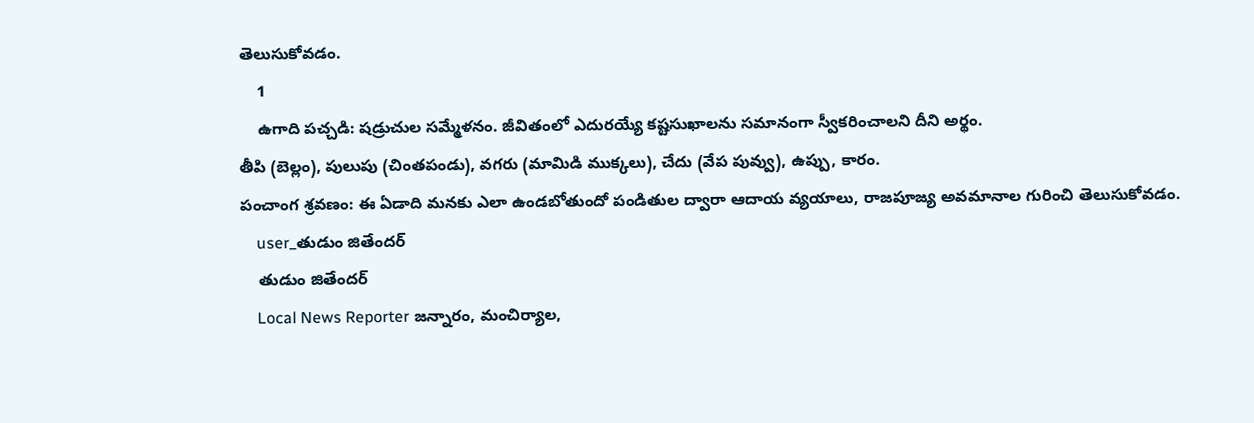తెలుసుకోవడం.
    1
    ఉగాది పచ్చడి: షడ్రుచుల సమ్మేళనం. జీవితంలో ఎదురయ్యే కష్టసుఖాలను సమానంగా స్వీకరించాలని దీని అర్థం.
తీపి (బెల్లం), పులుపు (చింతపండు), వగరు (మామిడి ముక్కలు), చేదు (వేప పువ్వు), ఉప్పు, కారం.
పంచాంగ శ్రవణం: ఈ ఏడాది మనకు ఎలా ఉండబోతుందో పండితుల ద్వారా ఆదాయ వ్యయాలు, రాజపూజ్య అవమానాల గురించి తెలుసుకోవడం.
    user_తుడుం జితేందర్
    తుడుం జితేందర్
    Local News Reporter జన్నారం, మంచిర్యాల,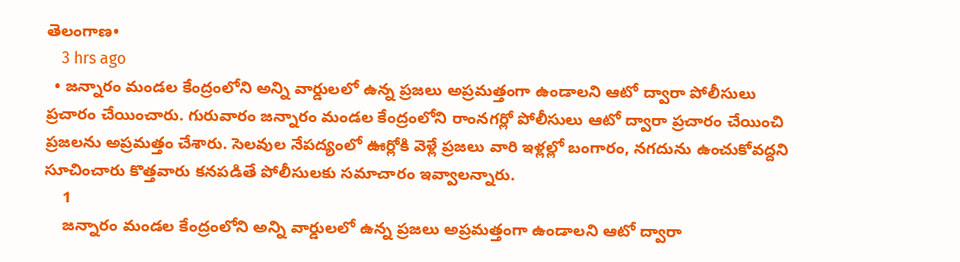తెలంగాణ•
    3 hrs ago
  • జన్నారం మండల కేంద్రంలోని అన్ని వార్డులలో ఉన్న ప్రజలు అప్రమత్తంగా ఉండాలని ఆటో ద్వారా పోలీసులు ప్రచారం చేయించారు. గురువారం జన్నారం మండల కేంద్రంలోని రాంనగర్లో పోలీసులు ఆటో ద్వారా ప్రచారం చేయించి ప్రజలను అప్రమత్తం చేశారు. సెలవుల నేపద్యంలో ఊర్లోకి వెళ్లే ప్రజలు వారి ఇళ్లల్లో బంగారం, నగదును ఉంచుకోవద్దని సూచించారు కొత్తవారు కనపడితే పోలీసులకు సమాచారం ఇవ్వాలన్నారు.
    1
    జన్నారం మండల కేంద్రంలోని అన్ని వార్డులలో ఉన్న ప్రజలు అప్రమత్తంగా ఉండాలని ఆటో ద్వారా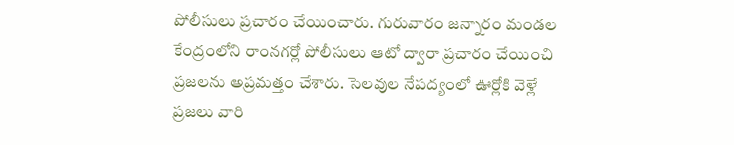పోలీసులు ప్రచారం చేయించారు. గురువారం జన్నారం మండల కేంద్రంలోని రాంనగర్లో పోలీసులు ఆటో ద్వారా ప్రచారం చేయించి ప్రజలను అప్రమత్తం చేశారు. సెలవుల నేపద్యంలో ఊర్లోకి వెళ్లే ప్రజలు వారి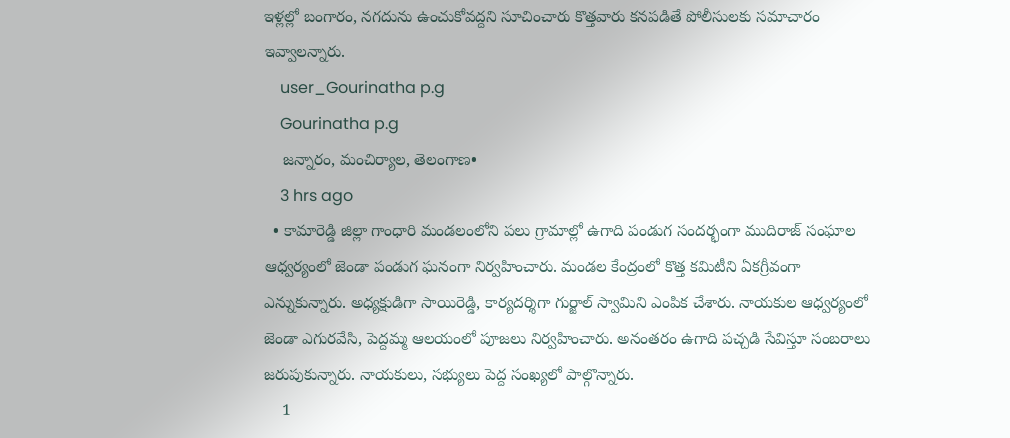ఇళ్లల్లో బంగారం, నగదును ఉంచుకోవద్దని సూచించారు కొత్తవారు కనపడితే పోలీసులకు సమాచారం ఇవ్వాలన్నారు.
    user_Gourinatha p.g
    Gourinatha p.g
    జన్నారం, మంచిర్యాల, తెలంగాణ•
    3 hrs ago
  • కామారెడ్డి జిల్లా గాంధారి మండలంలోని పలు గ్రామాల్లో ఉగాది పండుగ సందర్భంగా ముదిరాజ్ సంఘాల ఆధ్వర్యంలో జెండా పండుగ ఘనంగా నిర్వహించారు. మండల కేంద్రంలో కొత్త కమిటీని ఏకగ్రీవంగా ఎన్నుకున్నారు. అధ్యక్షుడిగా సాయిరెడ్డి, కార్యదర్శిగా గుర్జాల్ స్వామిని ఎంపిక చేశారు. నాయకుల ఆధ్వర్యంలో జెండా ఎగురవేసి, పెద్దమ్మ ఆలయంలో పూజలు నిర్వహించారు. అనంతరం ఉగాది పచ్చడి సేవిస్తూ సంబరాలు జరుపుకున్నారు. నాయకులు, సభ్యులు పెద్ద సంఖ్యలో పాల్గొన్నారు.
    1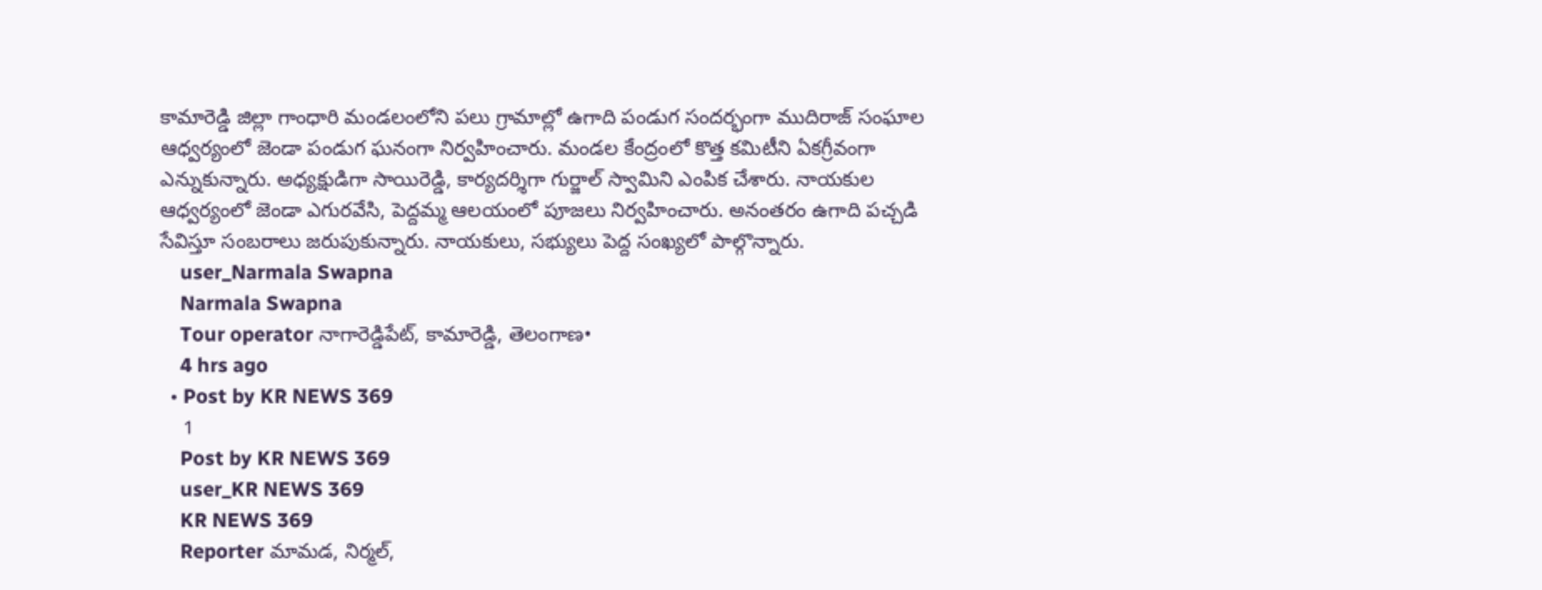కామారెడ్డి జిల్లా గాంధారి మండలంలోని పలు గ్రామాల్లో ఉగాది పండుగ సందర్భంగా ముదిరాజ్ సంఘాల ఆధ్వర్యంలో జెండా పండుగ ఘనంగా నిర్వహించారు. మండల కేంద్రంలో కొత్త కమిటీని ఏకగ్రీవంగా ఎన్నుకున్నారు. అధ్యక్షుడిగా సాయిరెడ్డి, కార్యదర్శిగా గుర్జాల్ స్వామిని ఎంపిక చేశారు. నాయకుల ఆధ్వర్యంలో జెండా ఎగురవేసి, పెద్దమ్మ ఆలయంలో పూజలు నిర్వహించారు. అనంతరం ఉగాది పచ్చడి సేవిస్తూ సంబరాలు జరుపుకున్నారు. నాయకులు, సభ్యులు పెద్ద సంఖ్యలో పాల్గొన్నారు.
    user_Narmala Swapna
    Narmala Swapna
    Tour operator నాగారెడ్డిపేట్, కామారెడ్డి, తెలంగాణ•
    4 hrs ago
  • Post by KR NEWS 369
    1
    Post by KR NEWS 369
    user_KR NEWS 369
    KR NEWS 369
    Reporter మామడ, నిర్మల్,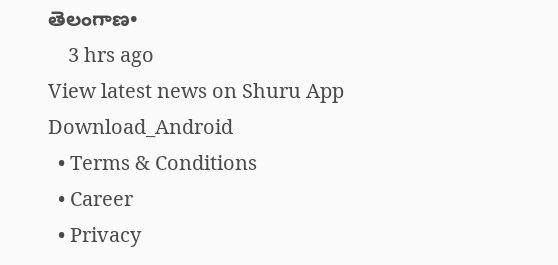తెలంగాణ•
    3 hrs ago
View latest news on Shuru App
Download_Android
  • Terms & Conditions
  • Career
  • Privacy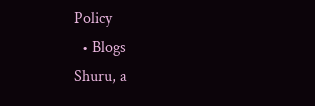Policy
  • Blogs
Shuru, a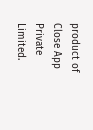product of Close App Private Limited.